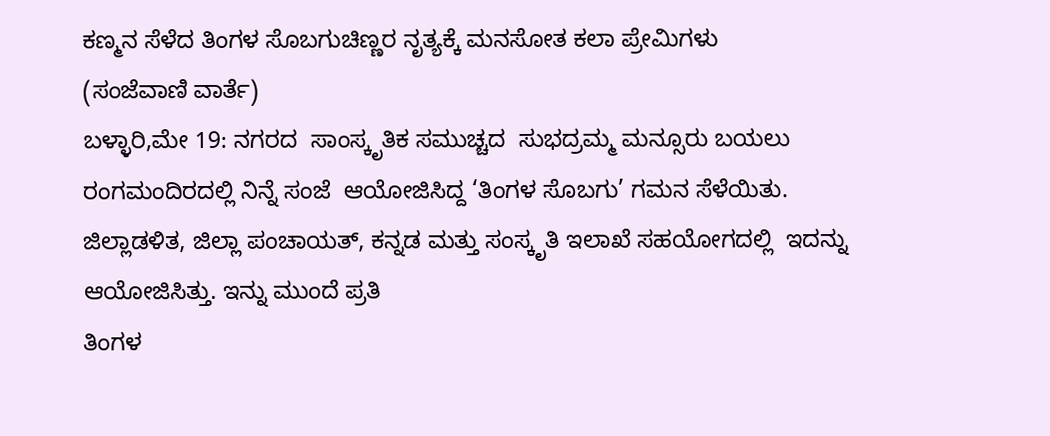ಕಣ್ಮನ ಸೆಳೆದ ತಿಂಗಳ ಸೊಬಗುಚಿಣ್ಣರ ನೃತ್ಯಕ್ಕೆ ಮನಸೋತ ಕಲಾ ಪ್ರೇಮಿಗಳು
(ಸಂಜೆವಾಣಿ ವಾರ್ತೆ)
ಬಳ್ಳಾರಿ,ಮೇ 19: ನಗರದ  ಸಾಂಸ್ಕೃತಿಕ ಸಮುಚ್ಚದ  ಸುಭದ್ರಮ್ಮ ಮನ್ಸೂರು ಬಯಲು ರಂಗಮಂದಿರದಲ್ಲಿ ನಿನ್ನೆ ಸಂಜೆ  ಆಯೋಜಿಸಿದ್ದ ‘ತಿಂಗಳ ಸೊಬಗು’ ಗಮನ ಸೆಳೆಯಿತು.
ಜಿಲ್ಲಾಡಳಿತ, ಜಿಲ್ಲಾ ಪಂಚಾಯತ್, ಕನ್ನಡ ಮತ್ತು ಸಂಸ್ಕೃತಿ ಇಲಾಖೆ ಸಹಯೋಗದಲ್ಲಿ  ಇದನ್ನು ಆಯೋಜಿಸಿತ್ತು. ಇನ್ನು ಮುಂದೆ ಪ್ರತಿ
ತಿಂಗಳ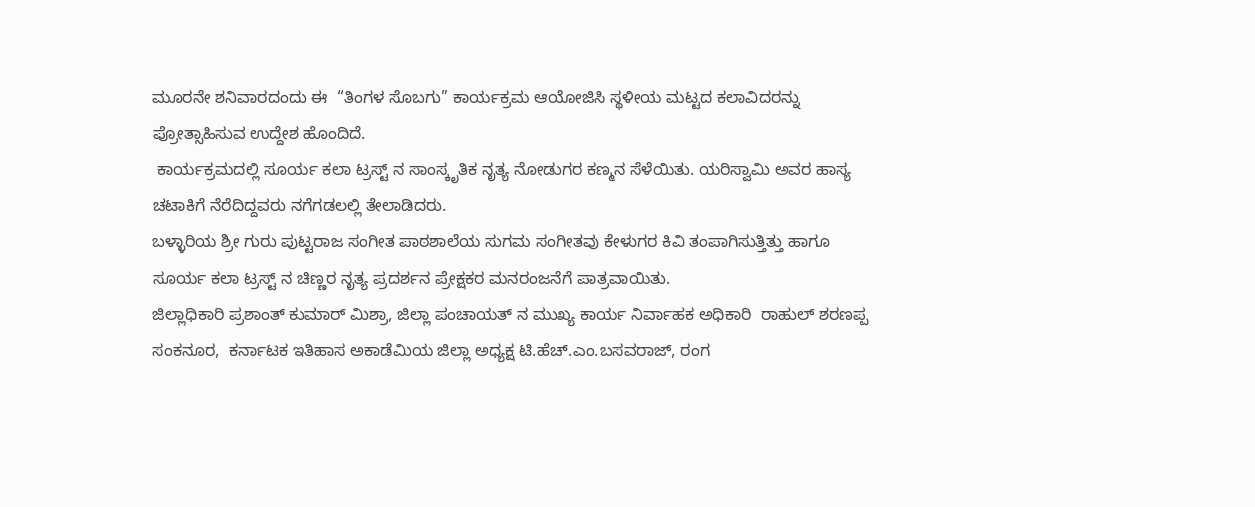ಮೂರನೇ ಶನಿವಾರದಂದು ಈ  “ತಿಂಗಳ ಸೊಬಗು” ಕಾರ್ಯಕ್ರಮ ಆಯೋಜಿಸಿ ಸ್ಥಳೀಯ ಮಟ್ಟದ ಕಲಾವಿದರನ್ನು ಪ್ರೋತ್ಸಾಹಿಸುವ ಉದ್ದೇಶ ಹೊಂದಿದೆ.
 ಕಾರ್ಯಕ್ರಮದಲ್ಲಿ ಸೂರ್ಯ ಕಲಾ ಟ್ರಸ್ಟ್ ನ ಸಾಂಸ್ಕೃತಿಕ ನೃತ್ಯ ನೋಡುಗರ ಕಣ್ಮನ ಸೆಳೆಯಿತು. ಯರಿಸ್ವಾಮಿ ಅವರ ಹಾಸ್ಯ ಚಟಾಕಿಗೆ ನೆರೆದಿದ್ದವರು ನಗೆಗಡಲಲ್ಲಿ ತೇಲಾಡಿದರು.
ಬಳ್ಳಾರಿಯ ಶ್ರೀ ಗುರು ಪುಟ್ಟರಾಜ ಸಂಗೀತ ಪಾಠಶಾಲೆಯ ಸುಗಮ ಸಂಗೀತವು ಕೇಳುಗರ ಕಿವಿ ತಂಪಾಗಿಸುತ್ತಿತ್ತು ಹಾಗೂ ಸೂರ್ಯ ಕಲಾ ಟ್ರಸ್ಟ್ ನ ಚಿಣ್ಣರ ನೃತ್ಯ ಪ್ರದರ್ಶನ ಪ್ರೇಕ್ಷಕರ ಮನರಂಜನೆಗೆ ಪಾತ್ರವಾಯಿತು.
ಜಿಲ್ಲಾಧಿಕಾರಿ ಪ್ರಶಾಂತ್ ಕುಮಾರ್ ಮಿಶ್ರಾ, ಜಿಲ್ಲಾ ಪಂಚಾಯತ್ ನ ಮುಖ್ಯ ಕಾರ್ಯ ನಿರ್ವಾಹಕ ಅಧಿಕಾರಿ  ರಾಹುಲ್ ಶರಣಪ್ಪ ಸಂಕನೂರ,  ಕರ್ನಾಟಕ ಇತಿಹಾಸ ಅಕಾಡೆಮಿಯ ಜಿಲ್ಲಾ ಅಧ್ಯಕ್ಷ ಟಿ.ಹೆಚ್.ಎಂ.ಬಸವರಾಜ್, ರಂಗ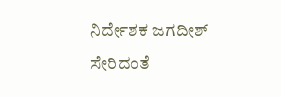ನಿರ್ದೇಶಕ ಜಗದೀಶ್  ಸೇರಿದಂತೆ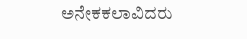ಅನೇಕ‌ಕಲಾವಿದರು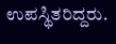ಉಪಸ್ಥಿತರಿದ್ದರು.